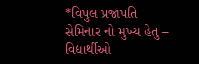*વિપુલ પ્રજાપતિ સેમિનાર નો મુખ્ય હેતુ – વિદ્યાર્થીઓ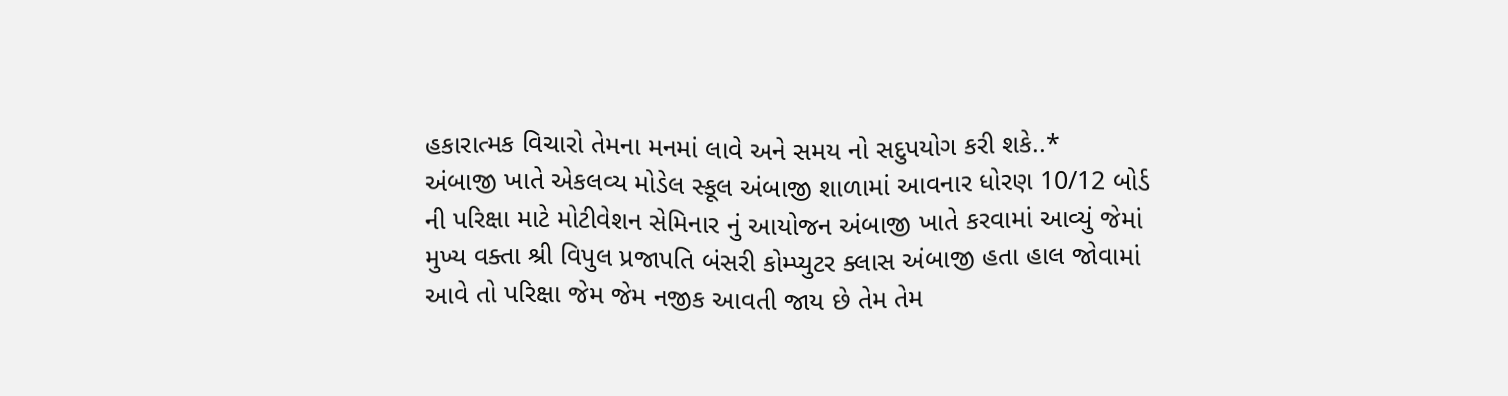હકારાત્મક વિચારો તેમના મનમાં લાવે અને સમય નો સદુપયોગ કરી શકે..*
અંબાજી ખાતે એકલવ્ય મોડેલ સ્કૂલ અંબાજી શાળામાં આવનાર ધોરણ 10/12 બોર્ડ ની પરિક્ષા માટે મોટીવેશન સેમિનાર નું આયોજન અંબાજી ખાતે કરવામાં આવ્યું જેમાં મુખ્ય વક્તા શ્રી વિપુલ પ્રજાપતિ બંસરી કોમ્પ્યુટર ક્લાસ અંબાજી હતા હાલ જોવામાં આવે તો પરિક્ષા જેમ જેમ નજીક આવતી જાય છે તેમ તેમ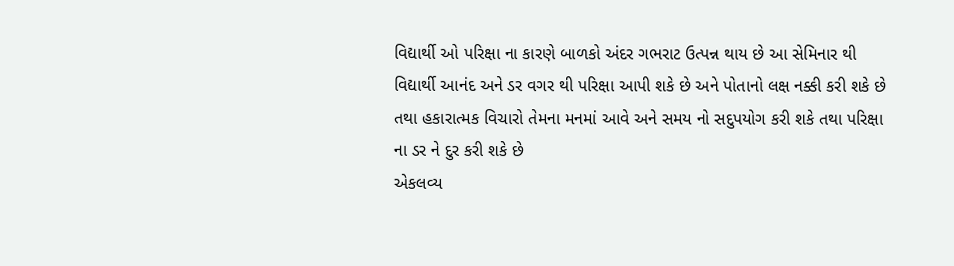વિદ્યાર્થી ઓ પરિક્ષા ના કારણે બાળકો અંદર ગભરાટ ઉત્પન્ન થાય છે આ સેમિનાર થી વિદ્યાર્થી આનંદ અને ડર વગર થી પરિક્ષા આપી શકે છે અને પોતાનો લક્ષ નક્કી કરી શકે છે તથા હકારાત્મક વિચારો તેમના મનમાં આવે અને સમય નો સદુપયોગ કરી શકે તથા પરિક્ષા ના ડર ને દુર કરી શકે છે
એકલવ્ય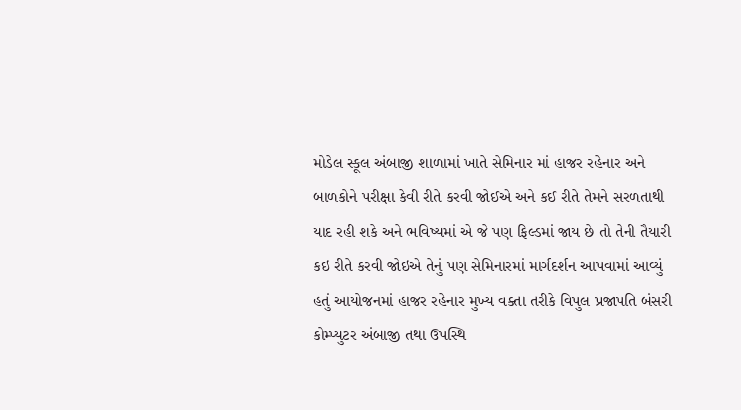મોડેલ સ્કૂલ અંબાજી શાળામાં ખાતે સેમિનાર માં હાજર રહેનાર અને બાળકોને પરીક્ષા કેવી રીતે કરવી જોઈએ અને કઈ રીતે તેમને સરળતાથી યાદ રહી શકે અને ભવિષ્યમાં એ જે પણ ફિલ્ડમાં જાય છે તો તેની તૈયારી કઇ રીતે કરવી જોઇએ તેનું પણ સેમિનારમાં માર્ગદર્શન આપવામાં આવ્યું હતું આયોજનમાં હાજર રહેનાર મુખ્ય વક્તા તરીકે વિપુલ પ્રજાપતિ બંસરી કોમ્પ્યુટર અંબાજી તથા ઉપસ્થિ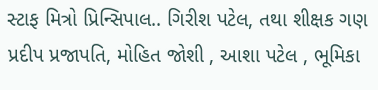સ્ટાફ મિત્રો પ્રિન્સિપાલ.. ગિરીશ પટેલ, તથા શીક્ષક ગણ પ્રદીપ પ્રજાપતિ, મોહિત જોશી , આશા પટેલ , ભૂમિકા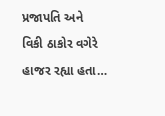પ્રજાપતિ અને વિકી ઠાકોર વગેરે હાજર રહ્યા હતા…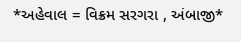*અહેવાલ = વિક્રમ સરગરા , અંબાજી*